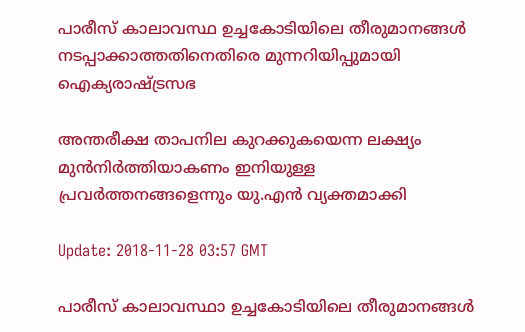പാരീസ് കാലാവസ്ഥ ഉച്ചകോടിയിലെ തീരുമാനങ്ങള്‍ നടപ്പാക്കാത്തതിനെതിരെ മുന്നറിയിപ്പുമായി ഐക്യരാഷ്ട്രസഭ

അന്തരീക്ഷ താപനില കുറക്കുകയെന്ന ലക്ഷ്യം മുന്‍നിര്‍ത്തിയാകണം ഇനിയുള്ള പ്രവര്‍ത്തനങ്ങളെന്നും യു.എന്‍ വ്യക്തമാക്കി

Update: 2018-11-28 03:57 GMT

പാരീസ് കാലാവസ്ഥാ ഉച്ചകോടിയിലെ തീരുമാനങ്ങള്‍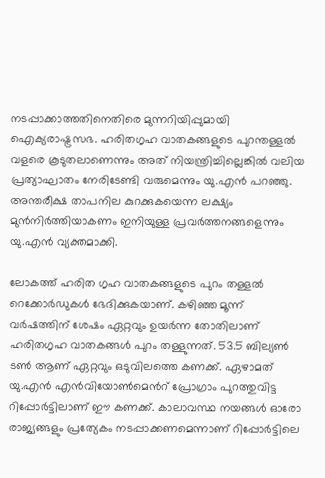നടപ്പാക്കാത്തതിനെതിരെ മുന്നറിയിപ്പുമായി ഐക്യരാഷ്ട്രസഭ. ഹരിതഗൃഹ വാതകങ്ങളുടെ പുറന്തള്ളല്‍ വളരെ കൂടുതലാണെന്നും അത് നിയന്ത്രിച്ചില്ലെങ്കില്‍ വലിയ പ്രത്യാഘാതം നേരിടേണ്ടി വരുമെന്നും യു.എന്‍ പറഞ്ഞു. അന്തരീക്ഷ താപനില കുറക്കുകയെന്ന ലക്ഷ്യം മുന്‍നിര്‍ത്തിയാകണം ഇനിയുള്ള പ്രവര്‍ത്തനങ്ങളെന്നും യു.എന്‍ വ്യക്തമാക്കി.

ലോകത്ത് ഹരിത ഗൃഹ വാതകങ്ങളുടെ പുറം തള്ളല്‍ റെക്കോര്‍ഡുകള്‍ ഭേദിക്കുകയാണ്. കഴിഞ്ഞ മൂന്ന് വര്‍ഷത്തിന് ശേഷം ഏറ്റവും ഉയര്‍ന്ന തോതിലാണ് ഹരിതഗൃഹ വാതകങ്ങള്‍ പുറം തള്ളുന്നത്. 53.5 ബില്യണ്‍ ടണ്‍ ആണ് ഏറ്റവും ഒടുവിലത്തെ കണക്ക്. ഏഴാമത് യു.എന്‍ എന്‍വിയോണ്‍മെന്‍റ് പ്രോഗ്രാം പുറത്തുവിട്ട റിപ്പോര്‍ട്ടിലാണ് ഈ കണക്ക്. കാലാവസ്ഥ നയങ്ങള്‍ ഓരോ രാജ്യങ്ങളും പ്രത്യേകം നടപ്പാക്കണമെന്നാണ് റിപ്പോര്‍ട്ടിലെ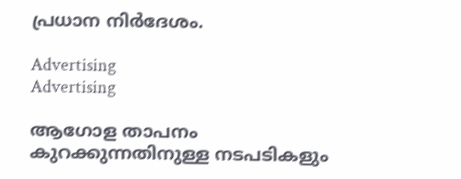പ്രധാന നിര്‍ദേശം.

Advertising
Advertising

ആഗോള താപനം കുറക്കുന്നതിനുള്ള നടപടികളും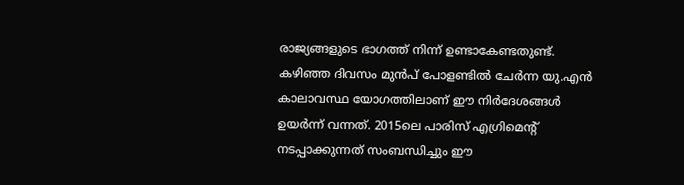രാജ്യങ്ങളുടെ ഭാഗത്ത് നിന്ന് ഉണ്ടാകേണ്ടതുണ്ട്. കഴിഞ്ഞ ദിവസം മുന്‍പ് പോളണ്ടില്‍ ചേര്‍ന്ന യു.എന്‍ കാലാവസ്ഥ യോഗത്തിലാണ് ഈ നിര്‍ദേശങ്ങള്‍ ഉയര്‍ന്ന് വന്നത്. 2015ലെ പാരിസ് എഗ്രിമെന്‍റ് നടപ്പാക്കുന്നത് സംബന്ധിച്ചും ഈ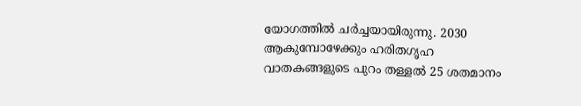യോഗത്തില്‍ ചര്‍ച്ചയായിരുന്നു. 2030 ആകുമ്പോഴേക്കും ഹരിതഗൃഹ വാതകങ്ങളുടെ പുറം തള്ളല്‍ 25 ശതമാനം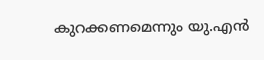കുറക്കണമെന്നും യു.എന്‍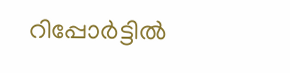റിപ്പോര്‍ട്ടില്‍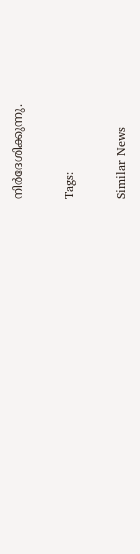നിര്‍ദേശിക്കുന്നു.

Tags:

Similar News